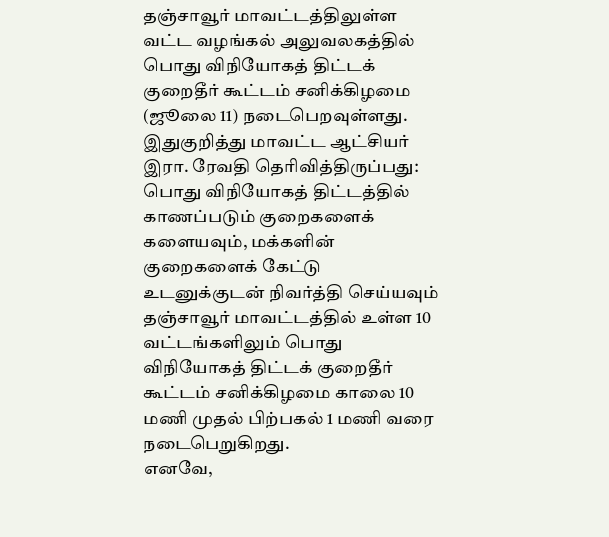தஞ்சாவூர் மாவட்டத்திலுள்ள வட்ட வழங்கல் அலுவலகத்தில் பொது விநியோகத் திட்டக் குறைதீர் கூட்டம் சனிக்கிழமை (ஜூலை 11) நடைபெறவுள்ளது.
இதுகுறித்து மாவட்ட ஆட்சியர் இரா. ரேவதி தெரிவித்திருப்பது:
பொது விநியோகத் திட்டத்தில் காணப்படும் குறைகளைக் களையவும், மக்களின் குறைகளைக் கேட்டு உடனுக்குடன் நிவர்த்தி செய்யவும் தஞ்சாவூர் மாவட்டத்தில் உள்ள 10 வட்டங்களிலும் பொது விநியோகத் திட்டக் குறைதீர் கூட்டம் சனிக்கிழமை காலை 10 மணி முதல் பிற்பகல் 1 மணி வரை நடைபெறுகிறது.
எனவே,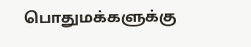பொதுமக்களுக்கு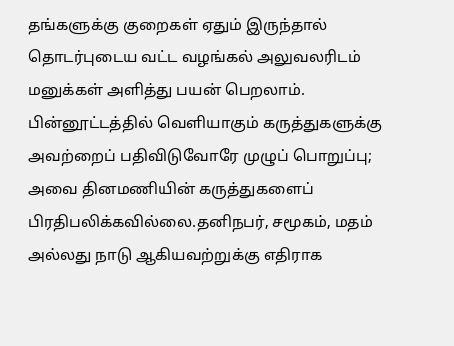தங்களுக்கு குறைகள் ஏதும் இருந்தால் தொடர்புடைய வட்ட வழங்கல் அலுவலரிடம் மனுக்கள் அளித்து பயன் பெறலாம்.
பின்னூட்டத்தில் வெளியாகும் கருத்துகளுக்கு அவற்றைப் பதிவிடுவோரே முழுப் பொறுப்பு; அவை தினமணியின் கருத்துகளைப் பிரதிபலிக்கவில்லை.தனிநபர், சமூகம், மதம் அல்லது நாடு ஆகியவற்றுக்கு எதிராக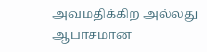அவமதிக்கிற அல்லது ஆபாசமான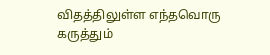விதத்திலுள்ள எந்தவொரு கருத்தும்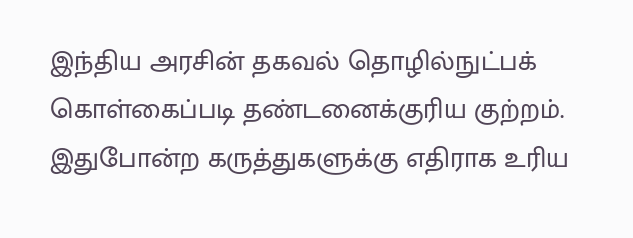இந்திய அரசின் தகவல் தொழில்நுட்பக் கொள்கைப்படி தண்டனைக்குரிய குற்றம். இதுபோன்ற கருத்துகளுக்கு எதிராக உரிய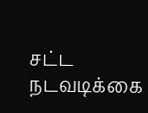சட்ட நடவடிக்கை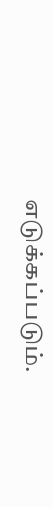எடுக்கப்படும்.